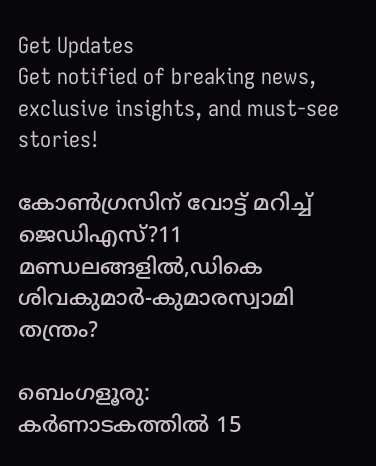Get Updates
Get notified of breaking news, exclusive insights, and must-see stories!

കോണ്‍ഗ്രസിന് വോട്ട് മറിച്ച് ജെഡിഎസ്?11 മണ്ഡലങ്ങളില്‍,ഡികെ ശിവകുമാര്‍-കുമാരസ്വാമി തന്ത്രം?

ബെംഗളൂരു: കര്‍ണാടകത്തില്‍ 15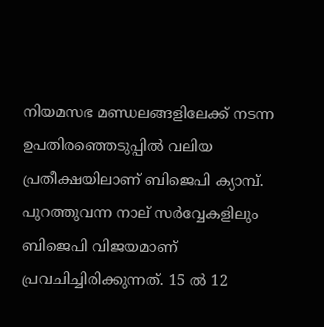നിയമസഭ മണ്ഡലങ്ങളിലേക്ക് നടന്ന ഉപതിരഞ്ഞെടുപ്പില്‍ വലിയ പ്രതീക്ഷയിലാണ് ബിജെപി ക്യാമ്പ്. പുറത്തുവന്ന നാല് സര്‍വ്വേകളിലും ബിജെപി വിജയമാണ് പ്രവചിച്ചിരിക്കുന്നത്. 15 ല്‍ 12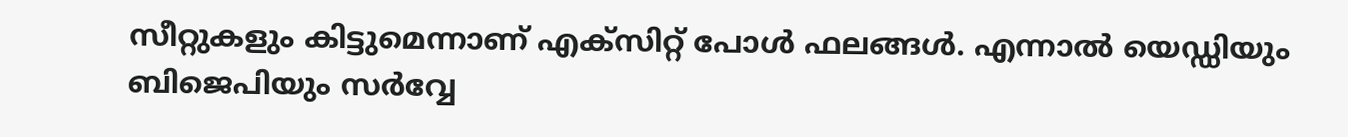സീറ്റുകളും കിട്ടുമെന്നാണ് എക്സിറ്റ് പോള്‍ ഫലങ്ങള്‍. എന്നാല്‍ യെഡ്ഡിയും ബിജെപിയും സര്‍വ്വേ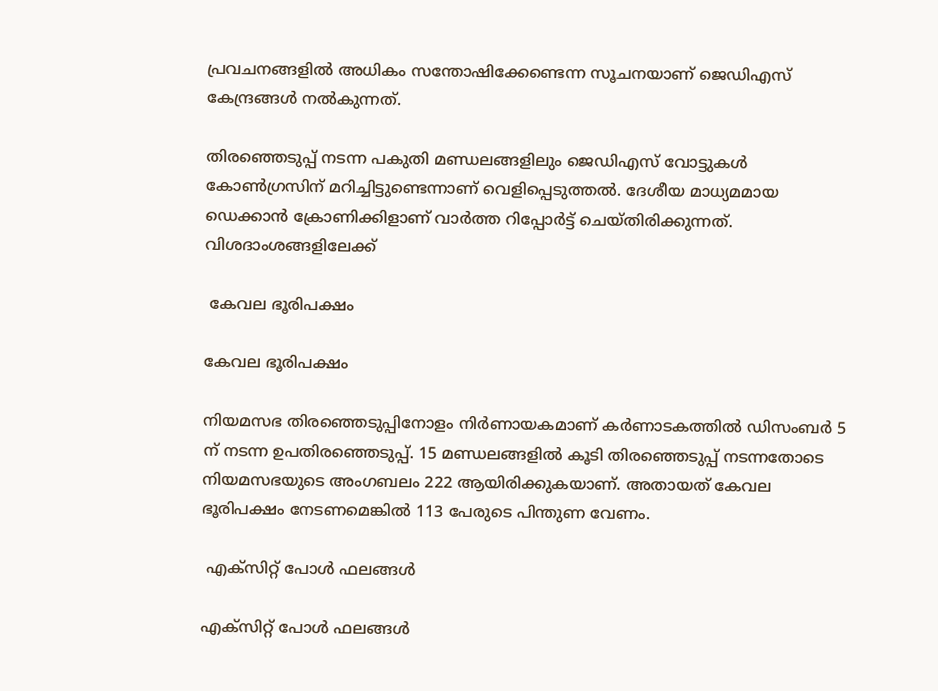പ്രവചനങ്ങളില്‍ അധികം സന്തോഷിക്കേണ്ടെന്ന സൂചനയാണ് ജെഡിഎസ് കേന്ദ്രങ്ങള്‍ നല്‍കുന്നത്.

തിരഞ്ഞെടുപ്പ് നടന്ന പകുതി മണ്ഡലങ്ങളിലും ജെഡിഎസ് വോട്ടുകള്‍ കോണ്‍ഗ്രസിന് മറിച്ചിട്ടുണ്ടെന്നാണ് വെളിപ്പെടുത്തല്‍. ദേശീയ മാധ്യമമായ ഡെക്കാന്‍ ക്രോണിക്കിളാണ് വാര്‍ത്ത റിപ്പോര്‍ട്ട് ചെയ്തിരിക്കുന്നത്. വിശദാംശങ്ങളിലേക്ക്

 കേവല ഭൂരിപക്ഷം

കേവല ഭൂരിപക്ഷം

നിയമസഭ തിരഞ്ഞെടുപ്പിനോളം നിര്‍ണായകമാണ് കര്‍ണാടകത്തില്‍ ഡിസംബര്‍ 5 ന് നടന്ന ഉപതിരഞ്ഞെടുപ്പ്. 15 മണ്ഡലങ്ങളില്‍ കൂടി തിരഞ്ഞെടുപ്പ് നടന്നതോടെ നിയമസഭയുടെ അംഗബലം 222 ആയിരിക്കുകയാണ്. അതായത് കേവല ഭൂരിപക്ഷം നേടണമെങ്കില്‍ 113 പേരുടെ പിന്തുണ വേണം.

 എക്സിറ്റ് പോള്‍ ഫലങ്ങള്‍

എക്സിറ്റ് പോള്‍ ഫലങ്ങള്‍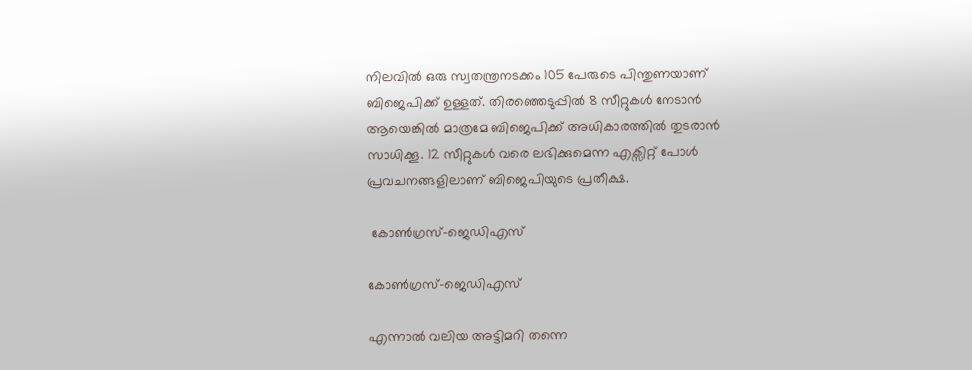നിലവില്‍ ഒരു സ്വതന്ത്രനടക്കം 105 പേരുടെ പിന്തുണയാണ് ബിജെപിക്ക് ഉള്ളത്. തിരഞ്ഞെടുപ്പില്‍ 8 സീറ്റുകള്‍ നേടാന്‍ ആയെങ്കില്‍ മാത്രമേ ബിജെപിക്ക് അധികാരത്തില്‍ തുടരാന്‍ സാധിക്കൂ. 12 സീറ്റുകള്‍ വരെ ലഭിക്കുമെന്ന എക്സിറ്റ് പോള്‍ പ്രവചനങ്ങളിലാണ് ബിജെപിയുടെ പ്രതീക്ഷ.

 കോണ്‍ഗ്രസ്-ജെഡിഎസ്

കോണ്‍ഗ്രസ്-ജെഡിഎസ്

എന്നാല്‍ വലിയ അട്ടിമറി തന്നെ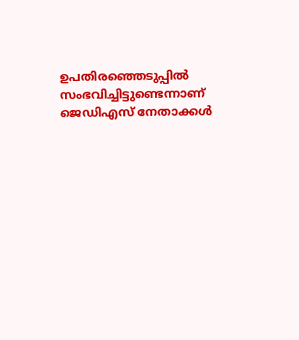ഉപതിരഞ്ഞെടുപ്പില്‍ സംഭവിച്ചിട്ടുണ്ടെന്നാണ് ജെഡിഎസ് നേതാക്കള്‍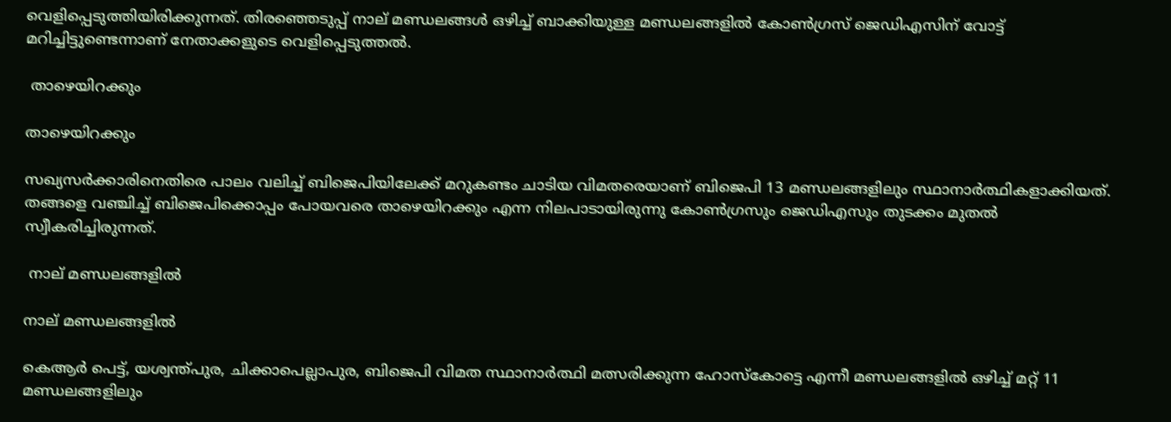വെളിപ്പെടുത്തിയിരിക്കുന്നത്. തിരഞ്ഞെടുപ്പ് നാല് മണ്ഡലങ്ങള്‍ ഒഴിച്ച് ബാക്കിയുള്ള മണ്ഡലങ്ങളില്‍ കോണ്‍ഗ്രസ് ജെഡിഎസിന് വോട്ട് മറിച്ചിട്ടുണ്ടെന്നാണ് നേതാക്കളുടെ വെളിപ്പെടുത്തല്‍.

 താഴെയിറക്കും

താഴെയിറക്കും

സഖ്യസര്‍ക്കാരിനെതിരെ പാലം വലിച്ച് ബിജെപിയിലേക്ക് മറുകണ്ടം ചാടിയ വിമതരെയാണ് ബിജെപി 13 മണ്ഡലങ്ങളിലും സ്ഥാനാര്‍ത്ഥികളാക്കിയത്. തങ്ങളെ വഞ്ചിച്ച് ബിജെപിക്കൊപ്പം പോയവരെ താഴെയിറക്കും എന്ന നിലപാടായിരുന്നു കോണ്‍ഗ്രസും ജെഡിഎസും തുടക്കം മുതല്‍ സ്വീകരിച്ചിരുന്നത്.

 നാല് മണ്ഡലങ്ങളില്‍

നാല് മണ്ഡലങ്ങളില്‍

കെആര്‍ പെട്ട്, യശ്വന്ത്പുര, ചിക്കാപെല്ലാപുര, ബിജെപി വിമത സ്ഥാനാര്‍ത്ഥി മത്സരിക്കുന്ന ഹോസ്കോട്ടെ എന്നീ മണ്ഡലങ്ങളില്‍ ഒഴിച്ച് മറ്റ് 11 മണ്ഡലങ്ങളിലും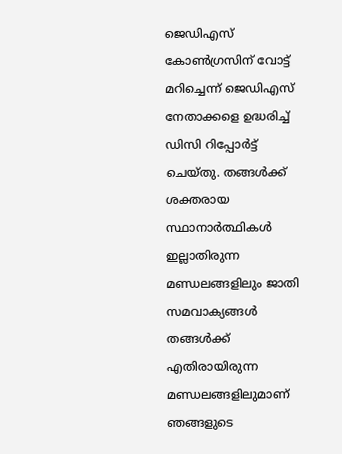ജെഡിഎസ് കോണ്‍ഗ്രസിന് വോട്ട് മറിച്ചെന്ന് ജെഡിഎസ് നേതാക്കളെ ഉദ്ധരിച്ച് ഡിസി റിപ്പോര്‍ട്ട് ചെയ്തു. തങ്ങള്‍ക്ക് ശക്തരായ സ്ഥാനാര്‍ത്ഥികള്‍ ഇല്ലാതിരുന്ന മണ്ഡലങ്ങളിലും ജാതി സമവാക്യങ്ങള്‍ തങ്ങള്‍ക്ക് എതിരായിരുന്ന മണ്ഡലങ്ങളിലുമാണ് ഞങ്ങളുടെ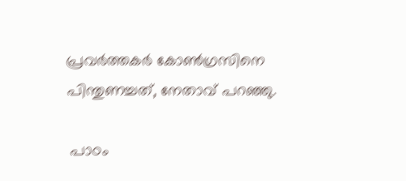പ്രവര്‍ത്തകര്‍ കോണ്‍ഗ്രസിനെ പിന്തുണച്ചത്, നേതാവ് പറഞ്ഞു.

 പാഠം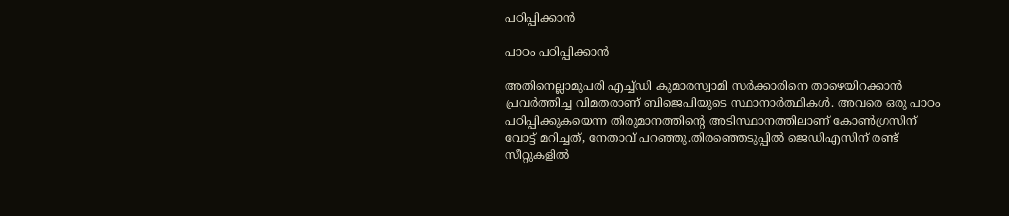പഠിപ്പിക്കാന്‍

പാഠം പഠിപ്പിക്കാന്‍

അതിനെല്ലാമുപരി എച്ച്ഡി കുമാരസ്വാമി സര്‍ക്കാരിനെ താഴെയിറക്കാന്‍ പ്രവര്‍ത്തിച്ച വിമതരാണ് ബിജെപിയുടെ സ്ഥാനാര്‍ത്ഥികള്‍. അവരെ ഒരു പാഠം പഠിപ്പിക്കുകയെന്ന തിരുമാനത്തിന്‍റെ അടിസ്ഥാനത്തിലാണ് കോണ്‍ഗ്രസിന് വോട്ട് മറിച്ചത്, നേതാവ് പറഞ്ഞു.തിരഞ്ഞെടുപ്പില്‍ ജെഡിഎസിന് രണ്ട് സീറ്റുകളില്‍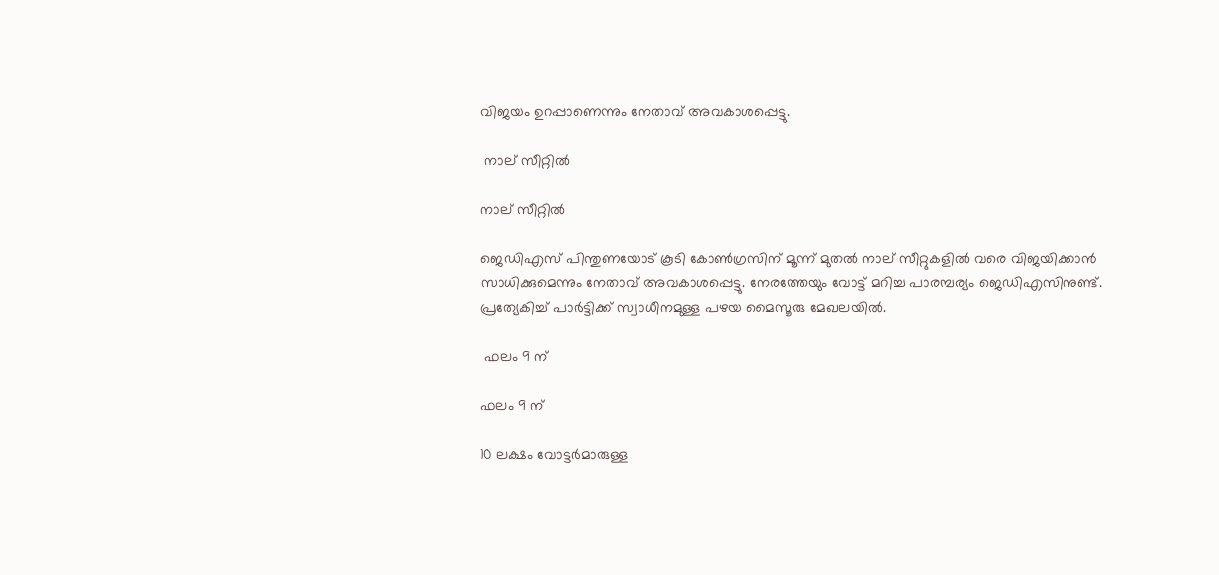വിജയം ഉറപ്പാണെന്നും നേതാവ് അവകാശപ്പെട്ടു.

 നാല് സീറ്റില്‍

നാല് സീറ്റില്‍

ജെഡിഎസ് പിന്തുണയോട് കൂടി കോണ്‍ഗ്രസിന് മൂന്ന് മുതല്‍ നാല് സീറ്റുകളില്‍ വരെ വിജയിക്കാന്‍ സാധിക്കുമെന്നും നേതാവ് അവകാശപ്പെട്ടു. നേരത്തേയും വോട്ട് മറിച്ച പാരമ്പര്യം ജെഡിഎസിനുണ്ട്. പ്രത്യേകിച്ച് പാര്‍ട്ടിക്ക് സ്വാധീനമുള്ള പഴയ മൈസൂരു മേഖലയില്‍.

 ഫലം 9 ന്

ഫലം 9 ന്

10 ലക്ഷം വോട്ടര്‍മാരുള്ള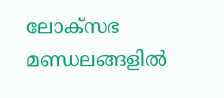ലോക്സഭ മണ്ഡലങ്ങളില്‍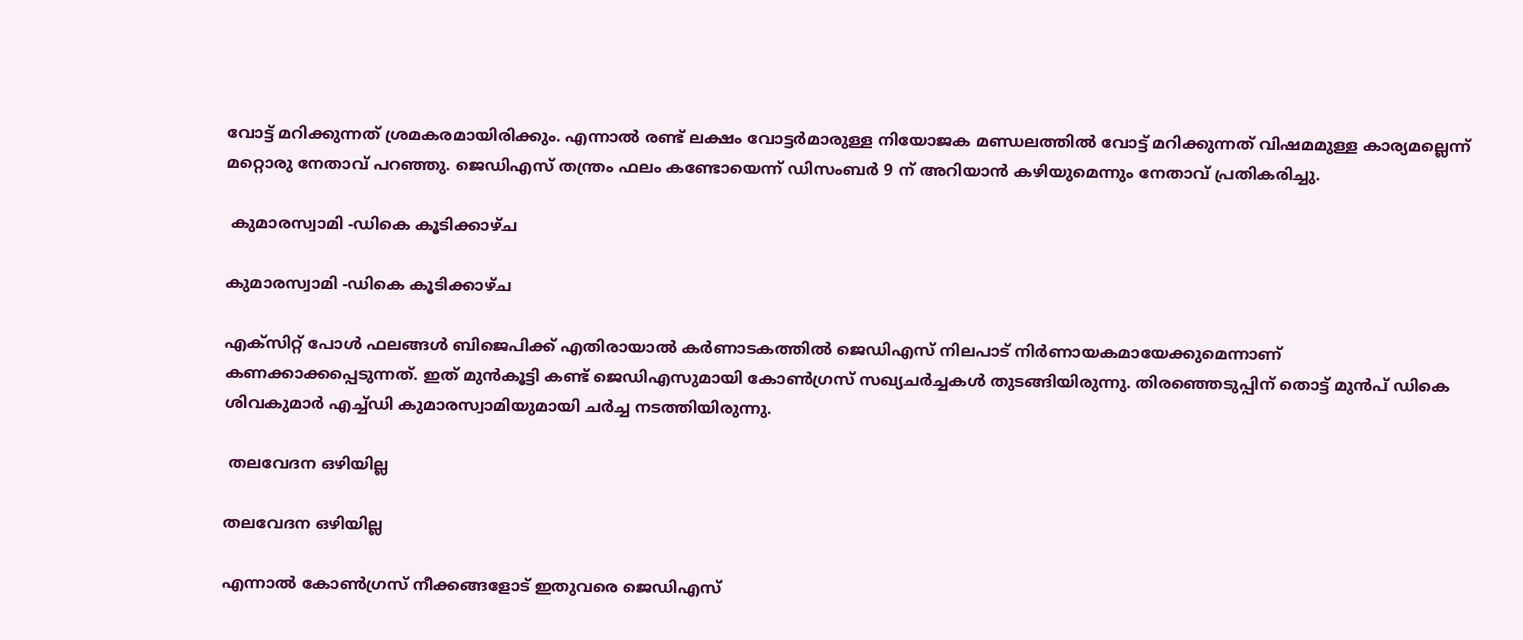വോട്ട് മറിക്കുന്നത് ശ്രമകരമായിരിക്കും. എന്നാല്‍ രണ്ട് ലക്ഷം വോട്ടര്‍മാരുള്ള നിയോജക മണ്ഡലത്തില്‍ വോട്ട് മറിക്കുന്നത് വിഷമമുള്ള കാര്യമല്ലെന്ന് മറ്റൊരു നേതാവ് പറഞ്ഞു. ജെഡിഎസ് തന്ത്രം ഫലം കണ്ടോയെന്ന് ഡിസംബര്‍ 9 ന് അറിയാന്‍ കഴിയുമെന്നും നേതാവ് പ്രതികരിച്ചു.

 കുമാരസ്വാമി -ഡികെ കൂടിക്കാഴ്ച

കുമാരസ്വാമി -ഡികെ കൂടിക്കാഴ്ച

എക്സിറ്റ് പോള്‍ ഫലങ്ങള്‍ ബിജെപിക്ക് എതിരായാല്‍ കര്‍ണാടകത്തില്‍ ജെഡിഎസ് നിലപാട് നിര്‍ണായകമായേക്കുമെന്നാണ് കണക്കാക്കപ്പെടുന്നത്. ഇത് മുന്‍കൂട്ടി കണ്ട് ജെഡിഎസുമായി കോണ്‍ഗ്രസ് സഖ്യചര്‍ച്ചകള്‍ തുടങ്ങിയിരുന്നു. തിരഞ്ഞെടുപ്പിന് തൊട്ട് മുന്‍പ് ഡികെ ശിവകുമാര്‍ എച്ച്ഡി കുമാരസ്വാമിയുമായി ചര്‍ച്ച നടത്തിയിരുന്നു.

 തലവേദന ഒഴിയില്ല

തലവേദന ഒഴിയില്ല

എന്നാല്‍ കോണ്‍ഗ്രസ് നീക്കങ്ങളോട് ഇതുവരെ ജെഡിഎസ്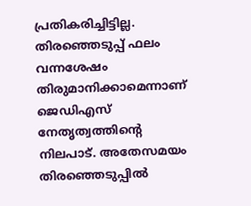പ്രതികരിച്ചിട്ടില്ല. തിരഞ്ഞെടുപ്പ് ഫലം വന്നശേഷം തിരുമാനിക്കാമെന്നാണ് ജെഡിഎസ് നേതൃത്വത്തിന്‍റെ നിലപാട്. അതേസമയം തിരഞ്ഞെടുപ്പില്‍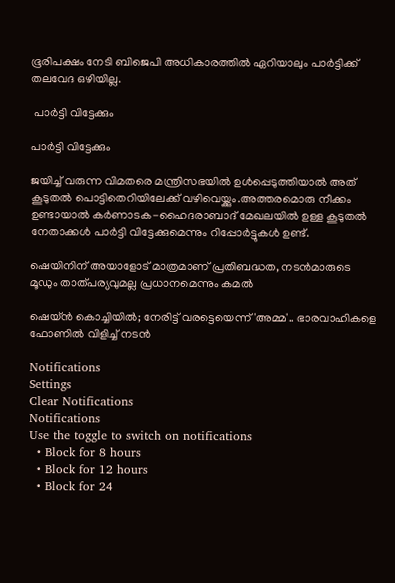ഭൂരിപക്ഷം നേടി ബിജെപി അധികാരത്തില്‍ ഏറിയാലും പാര്‍ട്ടിക്ക് തലവേദ ഒഴിയില്ല.

 പാര്‍ട്ടി വിട്ടേക്കും

പാര്‍ട്ടി വിട്ടേക്കും

ജയിച്ച് വരുന്ന വിമതരെ മന്ത്രിസഭയില്‍ ഉള്‍പ്പെടുത്തിയാല്‍ അത് കൂടുതല്‍ പൊട്ടിതെറിയിലേക്ക് വഴിവെയ്ക്കും.അത്തരമൊരു നീക്കം ഉണ്ടായാല്‍ കര്‍ണാടക-ഹൈദരാബാദ് മേഖലയില്‍ ഉള്ള കൂടുതല്‍ നേതാക്കള്‍ പാര്‍ട്ടി വിട്ടേക്കുമെന്നും റിപ്പോര്‍ട്ടുകള്‍ ഉണ്ട്.

ഷെയിനിന് അയാളോട് മാത്രമാണ് പ്രതിബദ്ധത, നടന്‍മാരുടെ മൂഡും താത്പര്യവുമല്ല പ്രധാനമെന്നും കമല്‍

ഷെയ്ന്‍ കൊച്ചിയില്‍; നേരിട്ട് വരട്ടെയെന്ന് 'അമ്മ'.. ഭാരവാഹികളെ ഫോണില്‍ വിളിച്ച് നടന്‍

Notifications
Settings
Clear Notifications
Notifications
Use the toggle to switch on notifications
  • Block for 8 hours
  • Block for 12 hours
  • Block for 24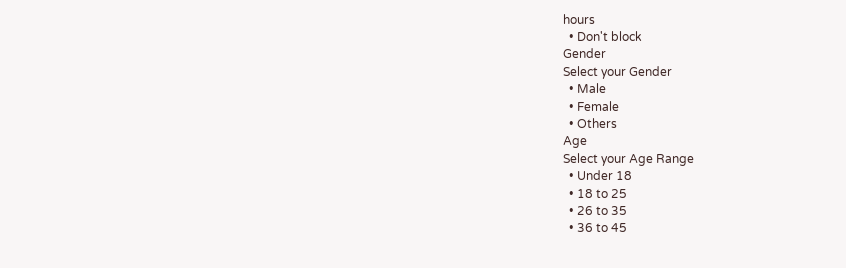hours
  • Don't block
Gender
Select your Gender
  • Male
  • Female
  • Others
Age
Select your Age Range
  • Under 18
  • 18 to 25
  • 26 to 35
  • 36 to 45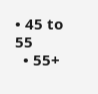• 45 to 55
  • 55+